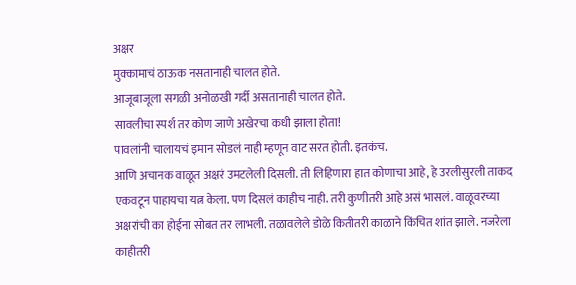अक्षर
मुक्कामाचं ठाऊक नसतानाही चालत होते.
आजूबाजूला सगळी अनोळखी गर्दी असतानाही चालत होते.
सावलीचा स्पर्श तर कोण जाणे अखेरचा कधी झाला होता!
पावलांनी चालायचं इमान सोडलं नाही म्हणून वाट सरत होती. इतकंच.
आणि अचानक वाळूत अक्षरं उमटलेली दिसली. ती लिहिणारा हात कोणाचा आहे, हे उरलीसुरली ताकद एकवटून पाहायचा यत्न केला. पण दिसलं काहीच नाही. तरी कुणीतरी आहे असं भासलं. वाळूवरच्या अक्षरांची का होईना सोबत तर लाभली. तळावलेले डोळे कितीतरी काळाने किंचित शांत झाले. नजरेला काहीतरी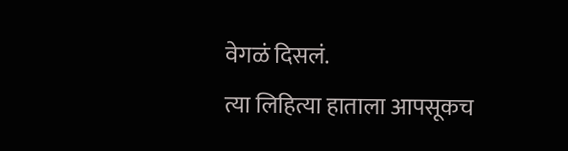वेगळं दिसलं.
त्या लिहित्या हाताला आपसूकच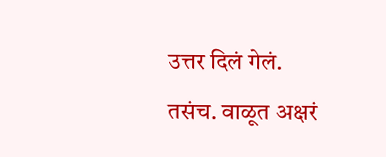उत्तर दिलं गेलं. तसंच. वाळूत अक्षरं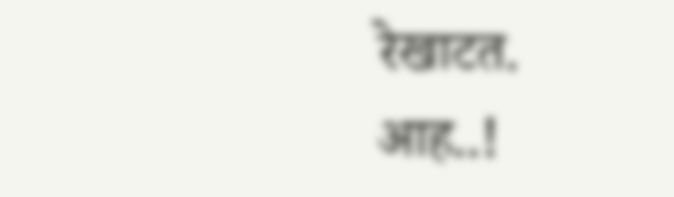रेखाटत.
आह..!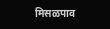मिसळपाव